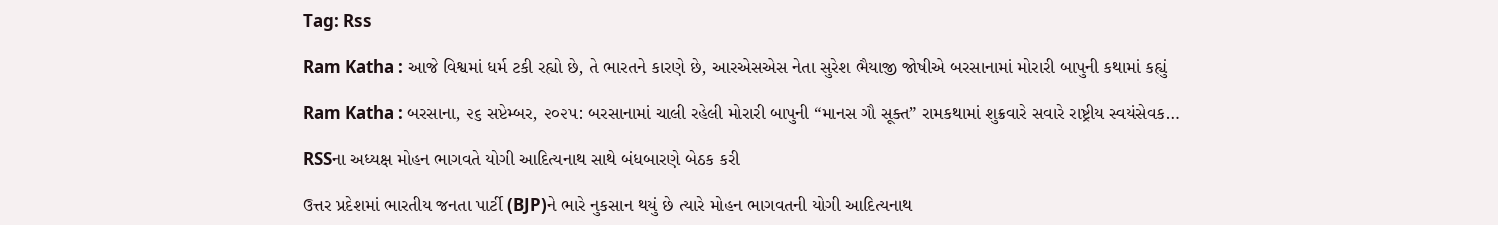Tag: Rss

Ram Katha : આજે વિશ્વમાં ધર્મ ટકી રહ્યો છે, તે ભારતને કારણે છે, આરએસએસ નેતા સુરેશ ભૈયાજી જોષીએ બરસાનામાં મોરારી બાપુની કથામાં કહ્યું

Ram Katha : બરસાના, ૨૬ સપ્ટેમ્બર, ૨૦૨૫: બરસાનામાં ચાલી રહેલી મોરારી બાપુની “માનસ ગૌ સૂક્ત” રામકથામાં શુક્રવારે સવારે રાષ્ટ્રીય સ્વયંસેવક…

RSSના અધ્યક્ષ મોહન ભાગવતે યોગી આદિત્યનાથ સાથે બંધબારણે બેઠક કરી

ઉત્તર પ્રદેશમાં ભારતીય જનતા પાર્ટી (BJP)ને ભારે નુકસાન થયું છે ત્યારે મોહન ભાગવતની યોગી આદિત્યનાથ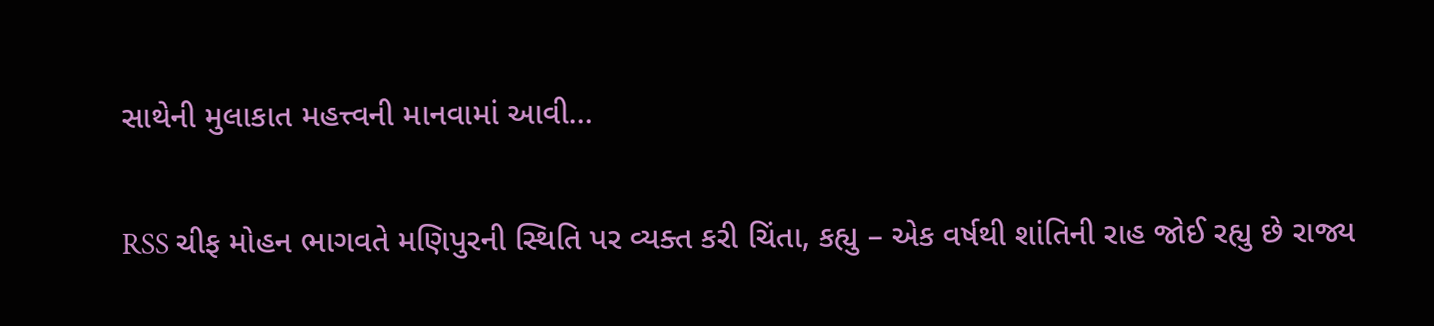સાથેની મુલાકાત મહત્ત્વની માનવામાં આવી…

RSS ચીફ મોહન ભાગવતે મણિપુરની સ્થિતિ પર વ્યક્ત કરી ચિંતા, કહ્યુ – એક વર્ષથી શાંતિની રાહ જોઈ રહ્યુ છે રાજ્ય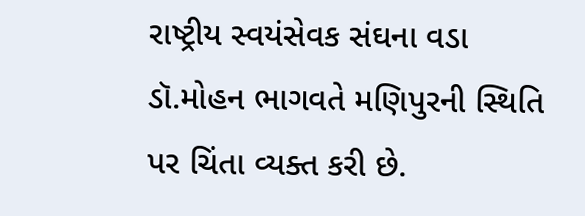રાષ્ટ્રીય સ્વયંસેવક સંઘના વડા ડૉ.મોહન ભાગવતે મણિપુરની સ્થિતિ પર ચિંતા વ્યક્ત કરી છે.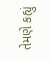તેમણે કહ્યું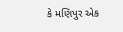કે મણિપુર એક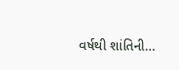વર્ષથી શાંતિની…